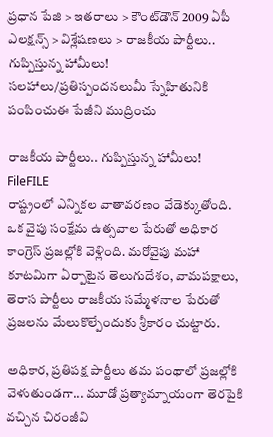ప్రధాన పేజి > ఇతరాలు > కౌంట్‌డౌన్ 2009 ఏపీ ఎలక్షన్స్ > విశ్లేషణలు > రాజకీయ పార్టీలు.. గుప్పిస్తున్న హామీలు!
సలహాలు/ప్రతిస్పందనలుమీ స్నేహితునికి పంపించుఈ పేజీని ముద్రించు

రాజకీయ పార్టీలు.. గుప్పిస్తున్న హామీలు!
FileFILE
రాష్ట్రంలో ఎన్నికల వాతావరణం వేడెక్కుతోంది. ఒక వైపు సంక్షేమ ఉత్సవాల పేరుతో అధికార కాంగ్రెస్ ప్రజల్లోకి వెళ్లింది. మరోవైపు మహా కూటమిగా ఏర్పాటైన తెలుగుదేశం, వామపక్షాలు, తెరాస పార్టీలు రాజకీయ సమ్మేళనాల పేరుతో ప్రజలను మేలుకొల్పేందుకు శ్రీకారం చుట్టారు.

అధికార, ప్రతిపక్ష పార్టీలు తమ పంథాలో ప్రజల్లోకి వెళుతుండగా... మూడో ప్రత్యామ్నాయంగా తెరపైకి వచ్చిన చిరంజీవి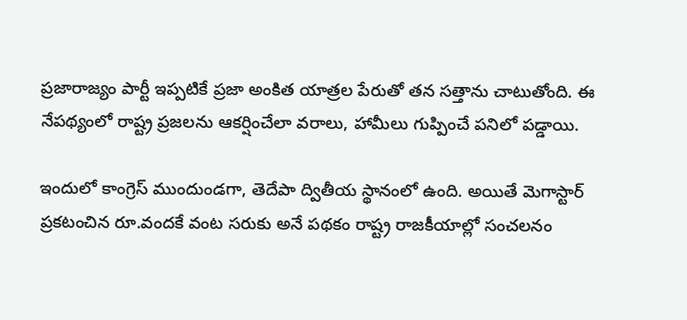ప్రజారాజ్యం పార్టీ ఇప్పటికే ప్రజా అంకిత యాత్రల పేరుతో తన సత్తాను చాటుతోంది. ఈ నేపథ్యంలో రాష్ట్ర ప్రజలను ఆకర్షించేలా వరాలు, హామీలు గుప్పించే పనిలో పడ్డాయి.

ఇందులో కాంగ్రెస్ ముందుండగా, తెదేపా ద్వితీయ స్థానంలో ఉంది. అయితే మెగాస్టార్ ప్రకటంచిన రూ.వందకే వంట సరుకు అనే పథకం రాష్ట్ర రాజకీయాల్లో సంచలనం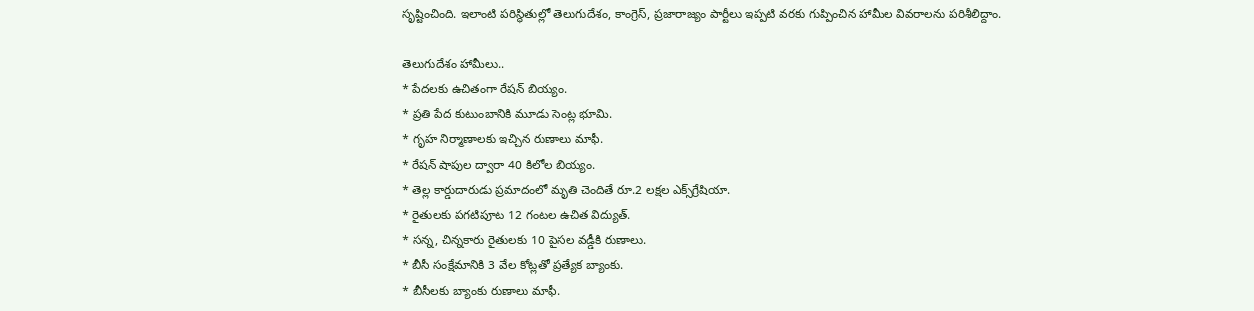సృష్టించింది. ఇలాంటి పరిస్థితుల్లో తెలుగుదేశం, కాంగ్రెస్, ప్రజారాజ్యం పార్టీలు ఇప్పటి వరకు గుప్పించిన హామీల వివరాలను పరిశీలిద్దాం.

తెలుగుదేశం హామీలు..
* పేదలకు ఉచితంగా రేషన్ బియ్యం.
* ప్రతి పేద కుటుంబానికి మూడు సెంట్ల భూమి.
* గృహ నిర్మాణాలకు ఇచ్చిన రుణాలు మాఫీ.
* రేషన్‌ షాపుల ద్వారా 40 కిలోల బియ్యం.
* తెల్ల కార్డుదారుడు ప్రమాదంలో మృతి చెందితే రూ.2 లక్షల ఎక్స్‌గ్రేషియా.
* రైతులకు పగటిపూట 12 గంటల ఉచిత విద్యుత్‌.
* సన్న, చిన్నకారు రైతులకు 10 పైసల వడ్డీకి రుణాలు.
* బీసీ సంక్షేమానికి 3 వేల కోట్లతో ప్రత్యేక బ్యాంకు.
* బీసీలకు బ్యాంకు రుణాలు మాఫీ.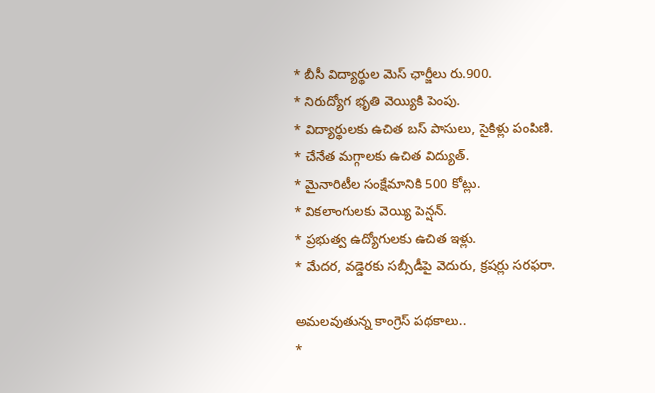* బీసీ విద్యార్థుల మెస్‌ ఛార్జీలు రు.900.
* నిరుద్యోగ భృతి వెయ్యికి పెంపు.
* విద్యార్థులకు ఉచిత బస్‌ పాసులు, సైకిళ్లు పంపిణి.
* చేనేత మగ్గాలకు ఉచిత విద్యుత్‌.
* మైనారిటీల సంక్షేమానికి 500 కోట్లు.
* వికలాంగులకు వెయ్యి పెన్షన్‌.
* ప్రభుత్వ ఉద్యోగులకు ఉచిత ఇళ్లు.
* మేదర, వడ్డెరకు సబ్సీడీపై వెదురు, క్రషర్లు సరఫరా.

అమలవుతున్న కాంగ్రెస్ పథకాలు..
*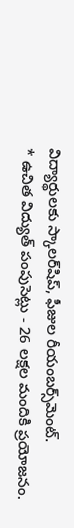విద్యార్థులకు స్కాలర్‌షిప్‌, ఫీజుల రీయంబర్స్‌మెంట్‌.
* ఉచిత విద్యుత్‌ పంపుసెట్లు - 26 లక్షల మందికి ప్రయోజనం.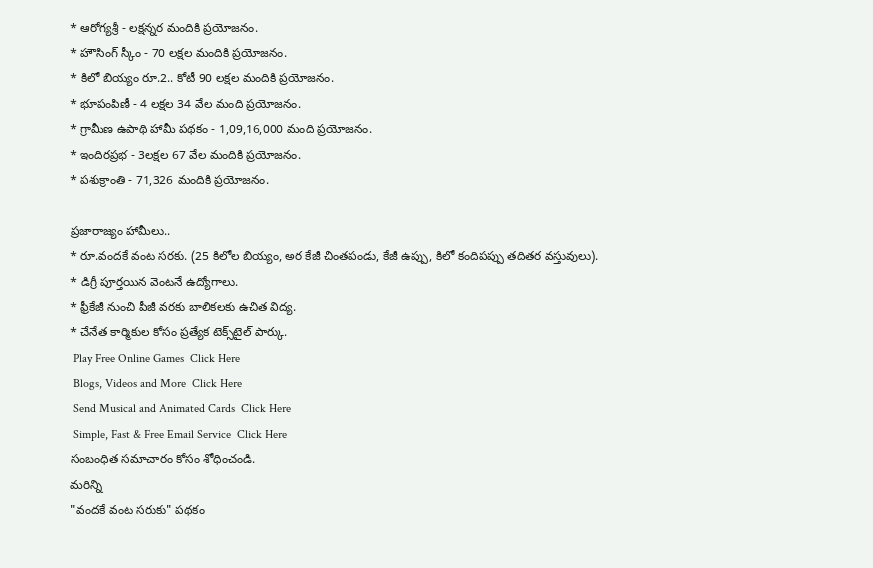* ఆరోగ్యశ్రీ - లక్షన్నర మందికి ప్రయోజనం.
* హౌసింగ్‌ స్కీం - 70 లక్షల మందికి ప్రయోజనం.
* కిలో బియ్యం రూ.2.. కోటీ 90 లక్షల మందికి ప్రయోజనం.
* భూపంపిణీ - 4 లక్షల 34 వేల మంది ప్రయోజనం.
* గ్రామీణ ఉపాథి హామీ పథకం - 1,09,16,000 మంది ప్రయోజనం.
* ఇందిరప్రభ - 3లక్షల 67 వేల మందికి ప్రయోజనం.
* పశుక్రాంతి - 71,326 మందికి ప్రయోజనం.

ప్రజారాజ్యం హామీలు..
* రూ.వందకే వంట సరకు. (25 కిలోల బియ్యం, అర కేజీ చింతపండు, కేజీ ఉప్పు, కిలో కందిపప్పు తదితర వస్తువులు).
* డిగ్రీ పూర్తయిన వెంటనే ఉద్యోగాలు.
* ఫ్రీకేజీ నుంచి పీజీ వరకు బాలికలకు ఉచిత విద్య.
* చేనేత కార్మికుల కోసం ప్రత్యేక టెక్స్‌టైల్ పార్కు.
 Play Free Online Games  Click Here
 Blogs, Videos and More  Click Here
 Send Musical and Animated Cards  Click Here
 Simple, Fast & Free Email Service  Click Here
సంబంధిత సమాచారం కోసం శోధించండి.
మరిన్ని
"వందకే వంట సరుకు" పథకం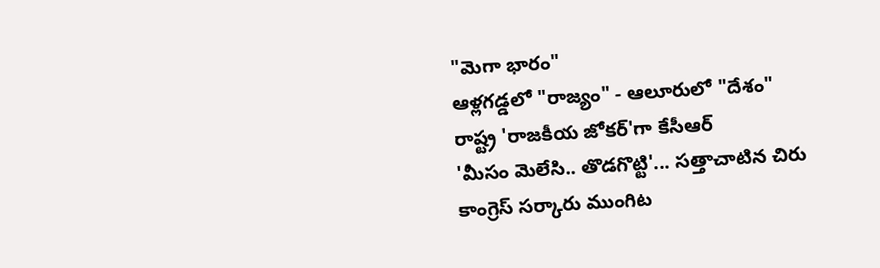"మెగా భారం"
ఆళ్లగడ్డలో "రాజ్యం" - ఆలూరులో "దేశం"
రాష్ట్ర 'రాజకీయ జోకర్‌'గా కేసీఆర్
'మీసం మెలేసి.. తొడగొట్టి'... సత్తాచాటిన చిరు
కాంగ్రెస్ సర్కారు ముంగిట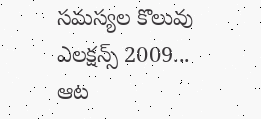సమస్యల కొలువు
ఎలక్షన్స్ 2009... ఆట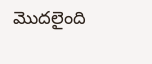మొదలైంది